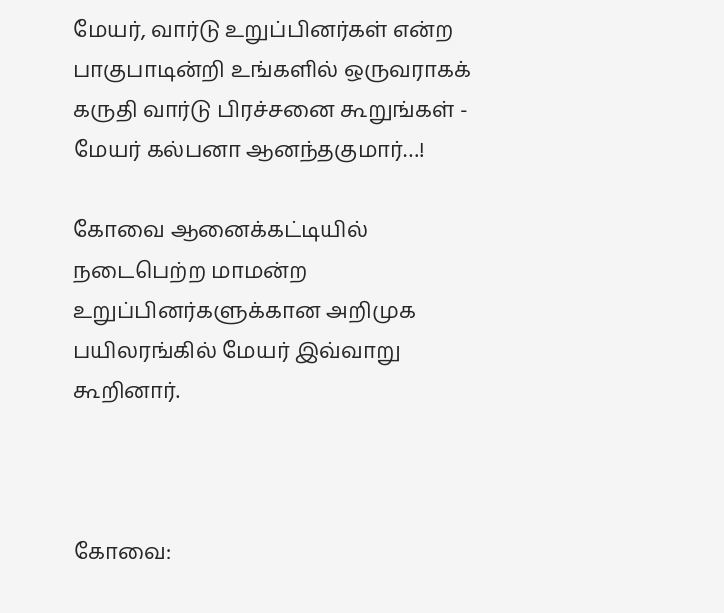மேயர், வார்டு உறுப்பினர்கள் என்ற பாகுபாடின்றி உங்களில் ஒருவராகக் கருதி வார்டு பிரச்சனை கூறுங்கள் - மேயர் கல்பனா ஆனந்தகுமார்…!

கோவை ஆனைக்கட்டியில் நடைபெற்ற மாமன்ற உறுப்பினர்களுக்கான அறிமுக பயிலரங்கில் மேயர் இவ்வாறு கூறினார்.



கோவை: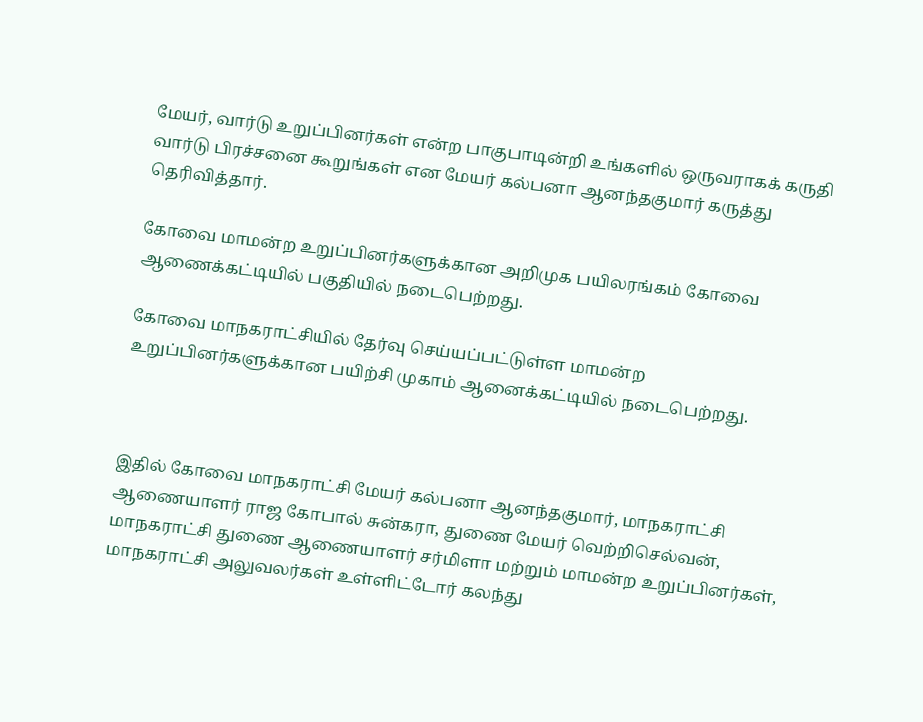மேயர், வார்டு உறுப்பினர்கள் என்ற பாகுபாடின்றி உங்களில் ஒருவராகக் கருதி வார்டு பிரச்சனை கூறுங்கள் என மேயர் கல்பனா ஆனந்தகுமார் கருத்து தெரிவித்தார்.

கோவை மாமன்ற உறுப்பினர்களுக்கான அறிமுக பயிலரங்கம் கோவை ஆணைக்கட்டியில் பகுதியில் நடைபெற்றது.

கோவை மாநகராட்சியில் தேர்வு செய்யப்பட்டுள்ள மாமன்ற உறுப்பினர்களுக்கான பயிற்சி முகாம் ஆனைக்கட்டியில் நடைபெற்றது.



இதில் கோவை மாநகராட்சி மேயர் கல்பனா ஆனந்தகுமார், மாநகராட்சி ஆணையாளர் ராஜ கோபால் சுன்கரா, துணை மேயர் வெற்றிசெல்வன், மாநகராட்சி துணை ஆணையாளர் சர்மிளா மற்றும் மாமன்ற உறுப்பினர்கள், மாநகராட்சி அலுவலர்கள் உள்ளிட்டோர் கலந்து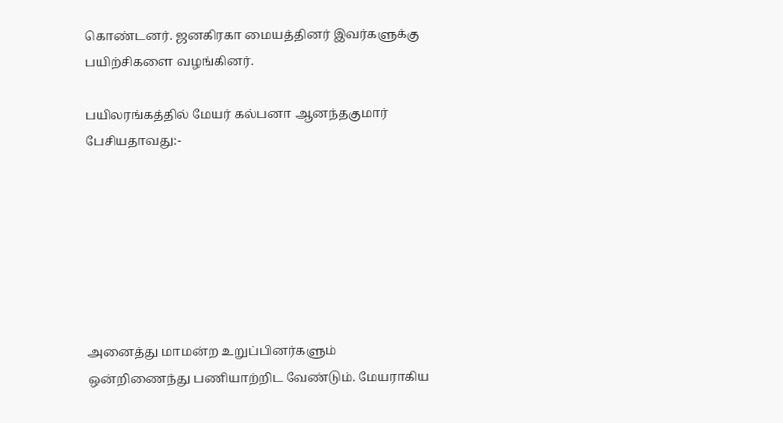கொண்டனர். ஜனகிரகா மையத்தினர் இவர்களுக்கு பயிற்சிகளை வழங்கினர்.

பயிலரங்கத்தில் மேயர் கல்பனா ஆனந்தகுமார் பேசியதாவது:-







அனைத்து மாமன்ற உறுப்பினர்களும் ஒன்றிணைந்து பணியாற்றிட வேண்டும். மேயராகிய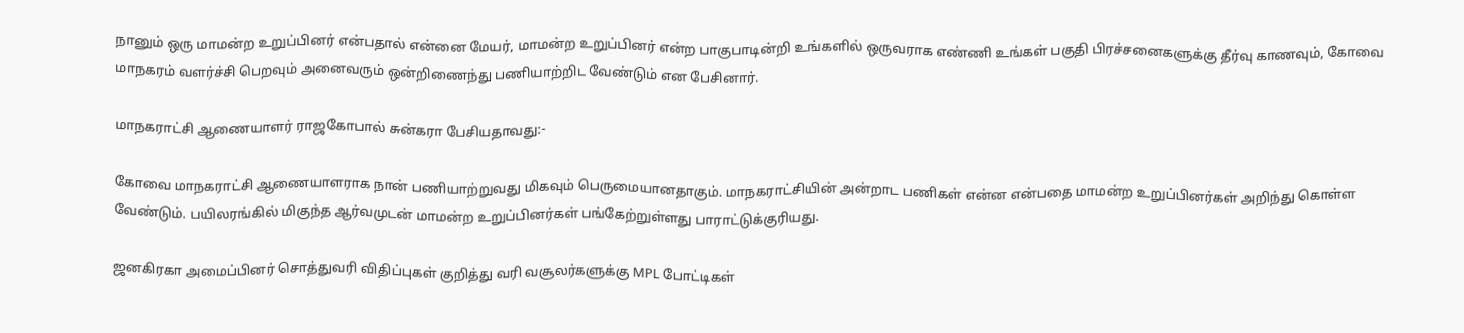நானும் ஒரு மாமன்ற உறுப்பினர் என்பதால் என்னை மேயர், மாமன்ற உறுப்பினர் என்ற பாகுபாடின்றி உங்களில் ஒருவராக எண்ணி உங்கள் பகுதி பிரச்சனைகளுக்கு தீர்வு காணவும், கோவை மாநகரம் வளர்ச்சி பெறவும் அனைவரும் ஒன்றிணைந்து பணியாற்றிட வேண்டும் என பேசினார்.

மாநகராட்சி ஆணையாளர் ராஜகோபால் சுன்கரா பேசியதாவது:-

கோவை மாநகராட்சி ஆணையாளராக நான் பணியாற்றுவது மிகவும் பெருமையானதாகும். மாநகராட்சியின் அன்றாட பணிகள் என்ன என்பதை மாமன்ற உறுப்பினர்கள் அறிந்து கொள்ள வேண்டும். பயிலரங்கில் மிகுந்த ஆர்வமுடன் மாமன்ற உறுப்பினர்கள் பங்கேற்றுள்ளது பாராட்டுக்குரியது.

ஜனகிரகா அமைப்பினர் சொத்துவரி விதிப்புகள் குறித்து வரி வசூலர்களுக்கு MPL போட்டிகள்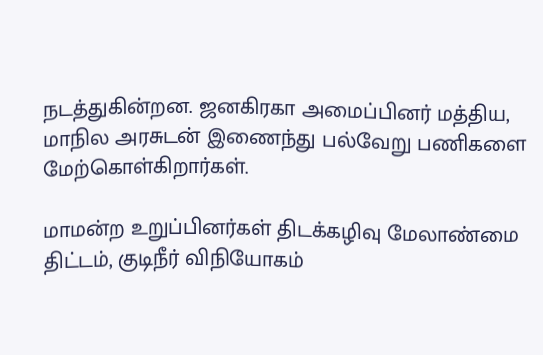நடத்துகின்றன. ஜனகிரகா அமைப்பினர் மத்திய, மாநில அரசுடன் இணைந்து பல்வேறு பணிகளை மேற்கொள்கிறார்கள்.

மாமன்ற உறுப்பினர்கள் திடக்கழிவு மேலாண்மை திட்டம், குடிநீர் விநியோகம்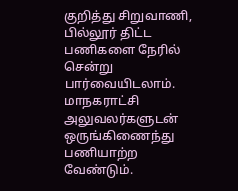குறித்து சிறுவாணி, பில்லூர் திட்ட பணிகளை நேரில் சென்று பார்வையிடலாம். மாநகராட்சி அலுவலர்களுடன் ஒருங்கிணைந்து பணியாற்ற வேண்டும்.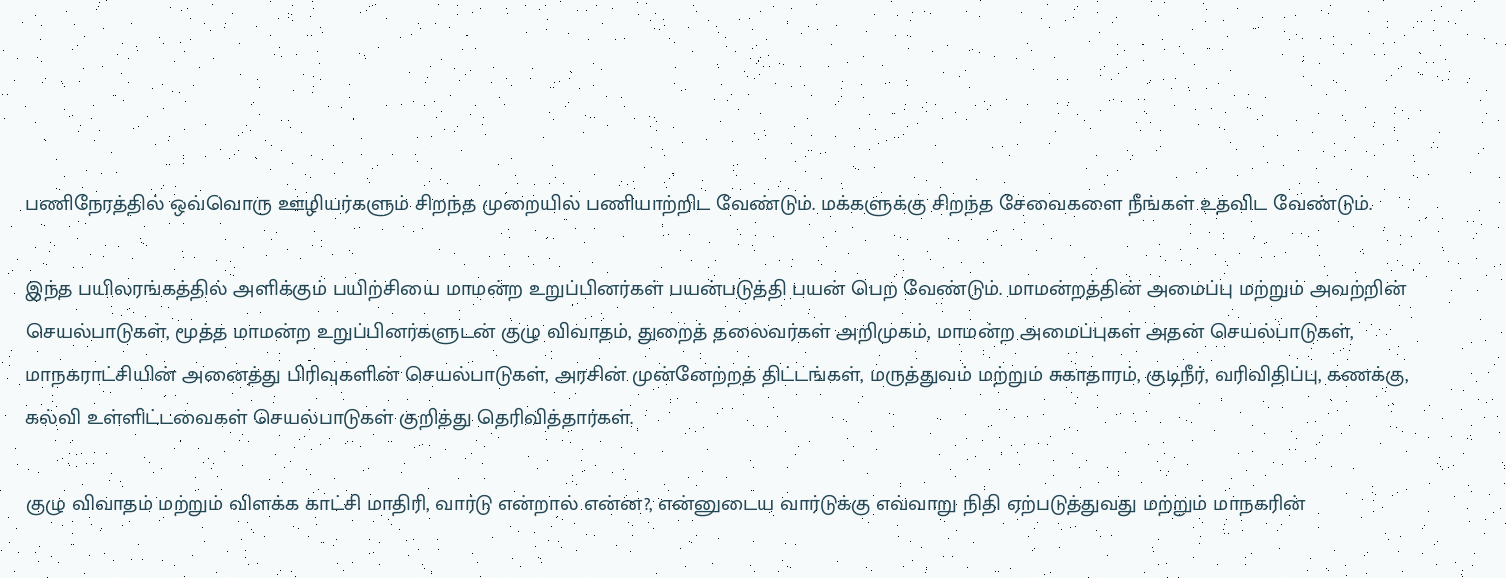பணிநேரத்தில் ஒவ்வொரு ஊழியர்களும் சிறந்த முறையில் பணியாற்றிட வேண்டும். மக்களுக்கு சிறந்த சேவைகளை நீங்கள் உதவிட வேண்டும்.

இந்த பயிலரங்கத்தில் அளிக்கும் பயிற்சியை மாமன்ற உறுப்பினர்கள் பயன்படுத்தி பயன் பெற வேண்டும். மாமன்றத்தின் அமைப்பு மற்றும் அவற்றின் செயல்பாடுகள், மூத்த மாமன்ற உறுப்பினர்களுடன் குழு விவாதம், துறைத் தலைவர்கள் அறிமுகம், மாமன்ற அமைப்புகள் அதன் செயல்பாடுகள், மாநகராட்சியின் அனைத்து பிரிவுகளின் செயல்பாடுகள், அரசின் முன்னேற்றத் திட்டங்கள், மருத்துவம் மற்றும் சுகாதாரம், குடிநீர், வரிவிதிப்பு, கணக்கு, கல்வி உள்ளிட்டவைகள் செயல்பாடுகள் குறித்து தெரிவித்தார்கள்.

குழு விவாதம் மற்றும் விளக்க காட்சி மாதிரி, வார்டு என்றால் என்ன?, என்னுடைய வார்டுக்கு எவ்வாறு நிதி ஏற்படுத்துவது மற்றும் மாநகரின்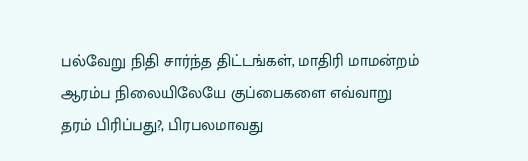பல்வேறு நிதி சார்ந்த திட்டங்கள், மாதிரி மாமன்றம் ஆரம்ப நிலையிலேயே குப்பைகளை எவ்வாறு தரம் பிரிப்பது?, பிரபலமாவது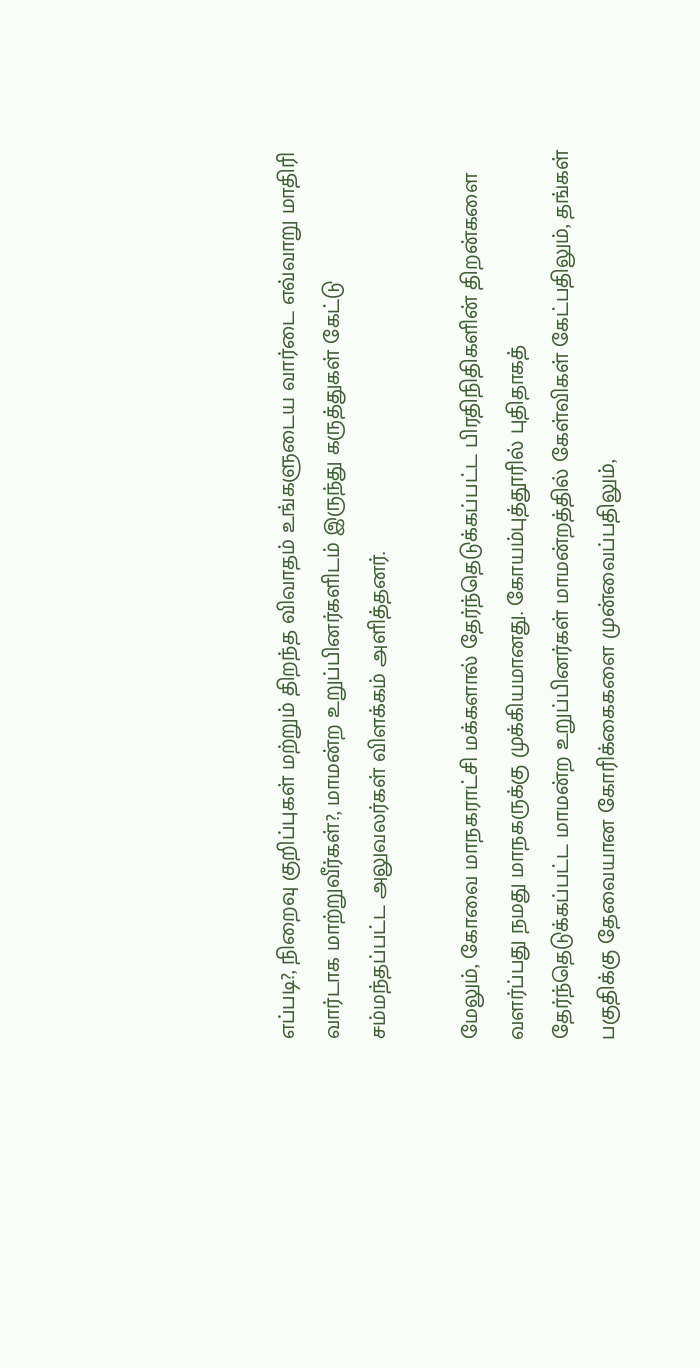எப்படி?, நிறைவு குறிப்புகள் மற்றும் திறந்த விவாதம் உங்களுடைய வார்டை எவ்வாறு மாதிரி வார்டாக மாற்றுவீர்கள்?, மாமன்ற உறுப்பினர்களிடம் இருந்து கருத்துகள் கேட்டு சம்மந்தப்பட்ட அலுவலர்கள் விளக்கம் அளித்தனர்.

மேலும், கோவை மாநகராட்சி மக்களால் தேர்ந்தெடுக்கப்பட்ட பிரதிநிதிகளின் திறன்களை வளர்ப்பது நமது மாநகருக்கு முக்கியமானது. கோயம்புத்தூரில் புதிதாகத் தேர்ந்தெடுக்கப்பட்ட மாமன்ற உறுப்பினர்கள் மாமன்றத்தில் கேள்விகள் கேட்பதிலும், தங்கள் பகுதிக்கு தேவையான கோரிக்கைகளை முன்வைப்பதிலும்,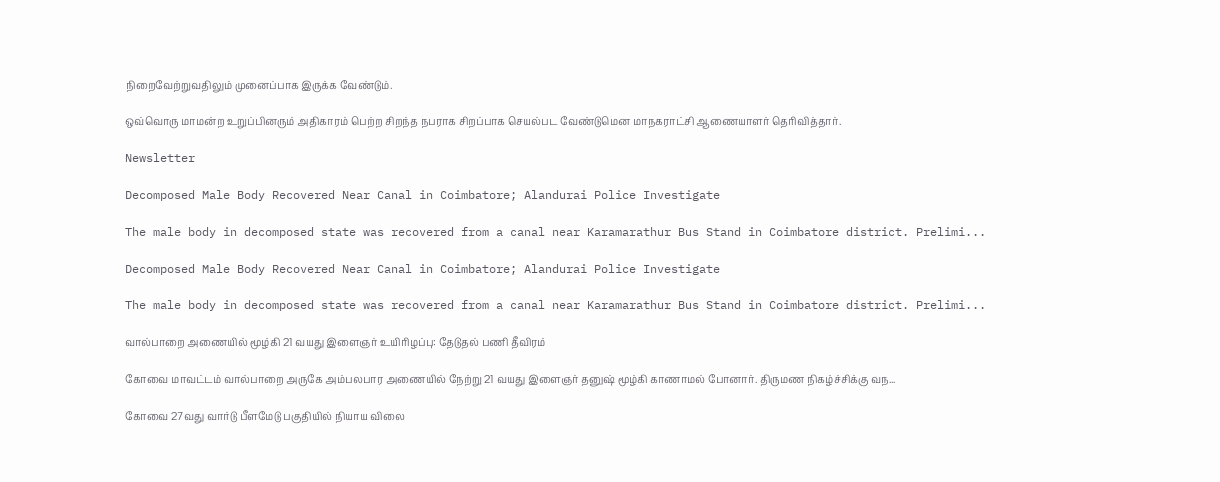நிறைவேற்றுவதிலும் முனைப்பாக இருக்க வேண்டும்.

ஒவ்வொரு மாமன்ற உறுப்பினரும் அதிகாரம் பெற்ற சிறந்த நபராக சிறப்பாக செயல்பட வேண்டுமென மாநகராட்சி ஆணையாளர் தெரிவித்தார்.

Newsletter

Decomposed Male Body Recovered Near Canal in Coimbatore; Alandurai Police Investigate

The male body in decomposed state was recovered from a canal near Karamarathur Bus Stand in Coimbatore district. Prelimi...

Decomposed Male Body Recovered Near Canal in Coimbatore; Alandurai Police Investigate

The male body in decomposed state was recovered from a canal near Karamarathur Bus Stand in Coimbatore district. Prelimi...

வால்பாறை அணையில் மூழ்கி 21 வயது இளைஞர் உயிரிழப்பு: தேடுதல் பணி தீவிரம்

கோவை மாவட்டம் வால்பாறை அருகே அம்பலபார அணையில் நேற்று 21 வயது இளைஞர் தனுஷ் மூழ்கி காணாமல் போனார். திருமண நிகழ்ச்சிக்கு வந...

கோவை 27வது வார்டு பீளமேடு பகுதியில் நியாய விலை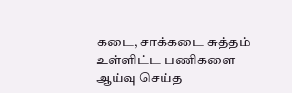கடை, சாக்கடை சுத்தம் உள்ளிட்ட பணிகளை ஆய்வு செய்த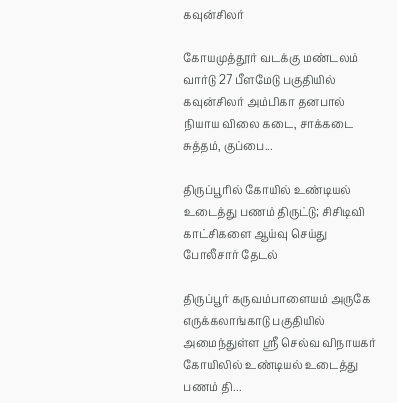கவுன்சிலர்

கோயமுத்தூர் வடக்கு மண்டலம் வார்டு 27 பீளமேடு பகுதியில் கவுன்சிலர் அம்பிகா தனபால் நியாய விலை கடை, சாக்கடை சுத்தம், குப்பை...

திருப்பூரில் கோயில் உண்டியல் உடைத்து பணம் திருட்டு; சிசிடிவி காட்சிகளை ஆய்வு செய்து போலீசார் தேடல்

திருப்பூர் கருவம்பாளையம் அருகே எருக்கலாங்காடு பகுதியில் அமைந்துள்ள ஸ்ரீ செல்வ விநாயகர் கோயிலில் உண்டியல் உடைத்து பணம் தி...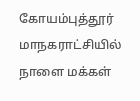கோயம்புத்தூர் மாநகராட்சியில் நாளை மக்கள்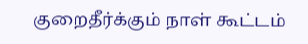குறைதீர்க்கும் நாள் கூட்டம்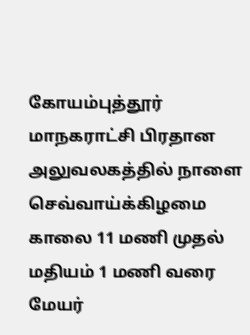கோயம்புத்தூர் மாநகராட்சி பிரதான அலுவலகத்தில் நாளை செவ்வாய்க்கிழமை காலை 11 மணி முதல் மதியம் 1 மணி வரை மேயர்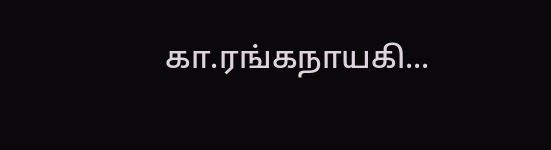கா.ரங்கநாயகி...